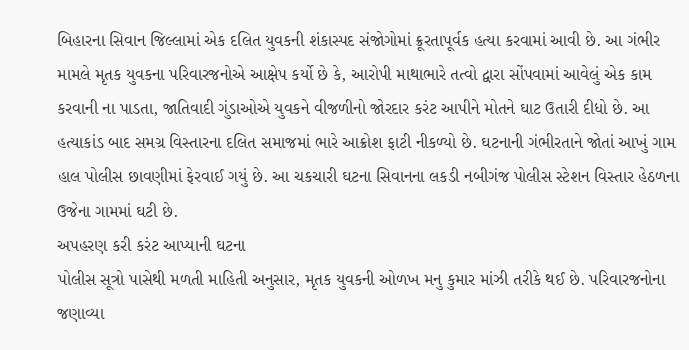બિહારના સિવાન જિલ્લામાં એક દલિત યુવકની શંકાસ્પદ સંજોગોમાં ક્રૂરતાપૂર્વક હત્યા કરવામાં આવી છે. આ ગંભીર મામલે મૃતક યુવકના પરિવારજનોએ આક્ષેપ કર્યો છે કે, આરોપી માથાભારે તત્વો દ્વારા સોંપવામાં આવેલું એક કામ કરવાની ના પાડતા, જાતિવાદી ગુંડાઓએ યુવકને વીજળીનો જોરદાર કરંટ આપીને મોતને ઘાટ ઉતારી દીધો છે. આ હત્યાકાંડ બાદ સમગ્ર વિસ્તારના દલિત સમાજમાં ભારે આક્રોશ ફાટી નીકળ્યો છે. ઘટનાની ગંભીરતાને જોતાં આખું ગામ હાલ પોલીસ છાવણીમાં ફેરવાઈ ગયું છે. આ ચકચારી ઘટના સિવાનના લકડી નબીગંજ પોલીસ સ્ટેશન વિસ્તાર હેઠળના ઉજેના ગામમાં ઘટી છે.
અપહરણ કરી કરંટ આપ્યાની ઘટના
પોલીસ સૂત્રો પાસેથી મળતી માહિતી અનુસાર, મૃતક યુવકની ઓળખ મનુ કુમાર માંઝી તરીકે થઈ છે. પરિવારજનોના જણાવ્યા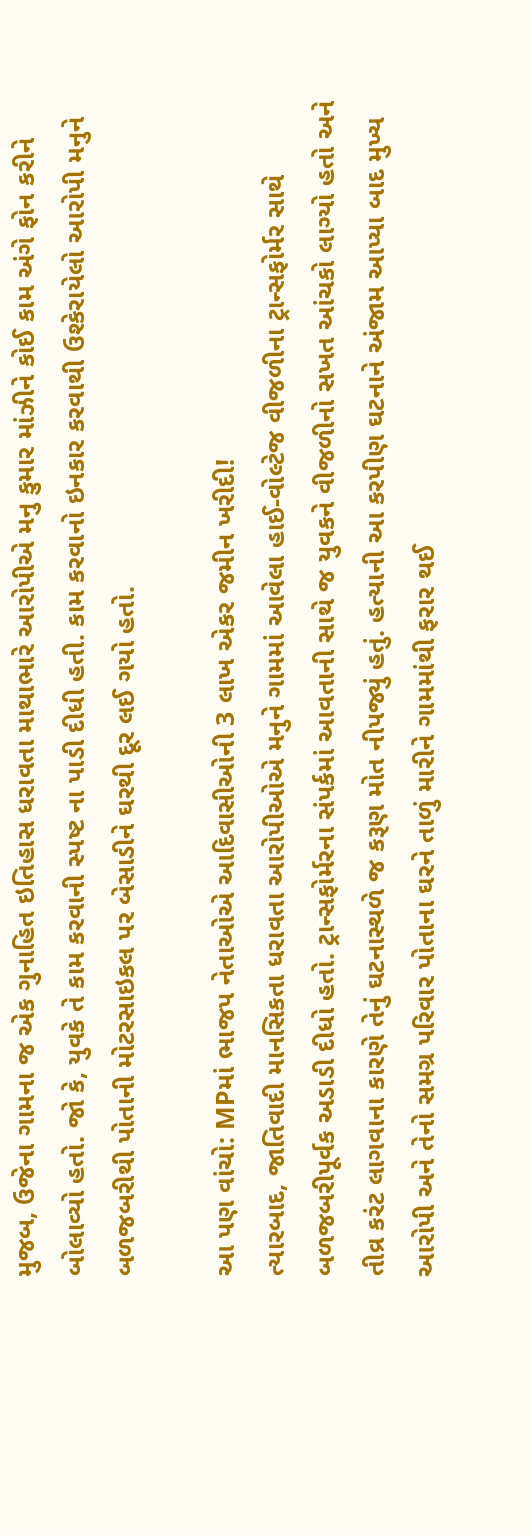મુજબ, ઉજેના ગામના જ એક ગુનાહિત ઇતિહાસ ધરાવતા માથાભારે આરોપીએ મનુ કુમાર માંઝીને કોઈ કામ અંગે ફોન કરીને બોલાવ્યો હતો. જો કે, યુવકે તે કામ કરવાની સ્પષ્ટ ના પાડી દીધી હતી. કામ કરવાનો ઇનકાર કરવાથી ઉશ્કેરાયેલો આરોપી મનુને બળજબરીથી પોતાની મોટરસાઇકલ પર બેસાડીને ઘરથી દૂર લઈ ગયો હતો.

આ પણ વાંચો: MPમાં ભાજપ નેતાઓએ આદિવાસીઓની 3 લાખ એકર જમીન ખરીદી!
ત્યારબાદ, જાતિવાદી માનસિકતા ધરાવતા આરોપીઓએ મનુને ગામમાં આવેલા હાઈ-વોલ્ટેજ વીજળીના ટ્રાન્સફોર્મર સાથે બળજબરીપૂર્વક અડાડી દીધો હતો. ટ્રાન્સફોર્મરના સંપર્કમાં આવતાની સાથે જ યુવકને વીજળીનો સખત આંચકો લાગ્યો હતો અને તીવ્ર કરંટ લાગવાના કારણે તેનું ઘટનાસ્થળે જ કરૂણ મોત નીપજ્યું હતું. હત્યાની આ કરપીણ ઘટનાને અંજામ આપ્યા બાદ મુખ્ય આરોપી અને તેનો સમગ્ર પરિવાર પોતાના ઘરને તાળું મારીને ગામમાંથી ફરાર થઈ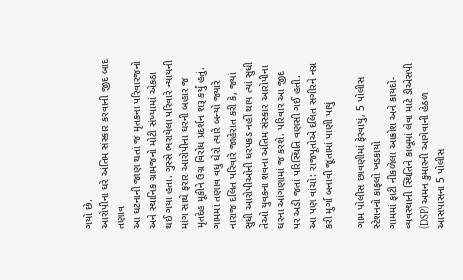ગયો છે.
આરોપીના ઘરે અંતિમ સંસ્કાર કરવાની જીદ બાદ તણાવ
આ ઘટનાની જાણ થતાં જ મૃતકના પરિવારજનો અને સ્થાનિક ગ્રામજનો મોટી સંખ્યામાં એકઠા થઈ ગયા હતા. ગુસ્સે ભરાયેલા પરિવારે ન્યાયની માંગ સાથે ફરાર આરોપીના ઘરની બહાર જ મૃતદેહ મૂકીને ઉગ્ર વિરોધ પ્રદર્શન શરૂ કર્યું હતું. ગામમાં તણાવ વધુ ઘેરો ત્યારે બન્યો જ્યારે નારાજ દલિત પરિવારે જાહેરાત કરી કે, જ્યાં સુધી આરોપીઓની ધરપકડ નહીં થાય ત્યાં સુધી તેઓ યુવકના શવના અંતિમ સંસ્કાર આરોપીના ઘરના આંગણામાં જ કરશે. પરિવાર આ જીદ પર અડી જતાં પરિસ્થિતિ વણસી ગઈ હતી.
આ પણ વાંચો: રાજપૂતોએ દલિત સગીરને નગ્ન કરી મુર્ગા બનાવી જૂતામાં પાણી પાયું

ગામ પોલીસ છાવણીમાં ફેરવાયું, 5 પોલીસ સ્ટેશનનો કાફલો ખડકાયો
ગામમાં ફાટી નીકળેલા આક્રોશ અને કાયદો-વ્યવસ્થાની સ્થિતિને કાબૂમાં લેવા માટે ડીએસપી (DSP) અમન કુમારની આગેવાની હેઠળ આસપાસના 5 પોલીસ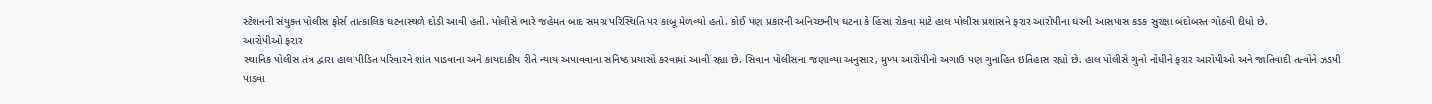સ્ટેશનની સંયુક્ત પોલીસ ફોર્સ તાત્કાલિક ઘટનાસ્થળે દોડી આવી હતી. પોલીસે ભારે જહેમત બાદ સમગ્ર પરિસ્થિતિ પર કાબૂ મેળવ્યો હતો. કોઈ પણ પ્રકારની અનિચ્છનીય ઘટના કે હિંસા રોકવા માટે હાલ પોલીસ પ્રશાસને ફરાર આરોપીના ઘરની આસપાસ કડક સુરક્ષા બંદોબસ્ત ગોઠવી દીધો છે.
આરોપીઓ ફરાર
સ્થાનિક પોલીસ તંત્ર દ્વારા હાલ પીડિત પરિવારને શાંત પાડવાના અને કાયદાકીય રીતે ન્યાય અપાવવાના સનિષ્ઠ પ્રયાસો કરવામાં આવી રહ્યા છે. સિવાન પોલીસના જણાવ્યા અનુસાર, મુખ્ય આરોપીનો અગાઉ પણ ગુનાહિત ઇતિહાસ રહ્યો છે. હાલ પોલીસે ગુનો નોંધીને ફરાર આરોપીઓ અને જાતિવાદી તત્વોને ઝડપી પાડવા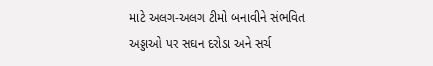માટે અલગ-અલગ ટીમો બનાવીને સંભવિત અડ્ડાઓ પર સઘન દરોડા અને સર્ચ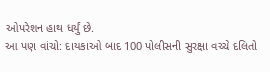ઓપરેશન હાથ ધર્યું છે.
આ પણ વાંચો: દાયકાઓ બાદ 100 પોલીસની સુરક્ષા વચ્ચે દલિતો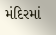મંદિરમાં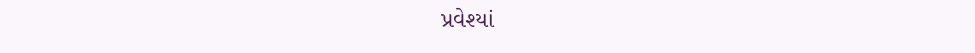પ્રવેશ્યાં